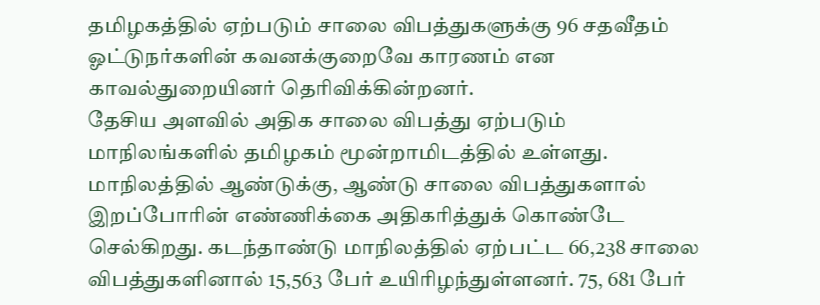தமிழகத்தில் ஏற்படும் சாலை விபத்துகளுக்கு 96 சதவீதம் ஓட்டுநர்களின் கவனக்குறைவே காரணம் என காவல்துறையினர் தெரிவிக்கின்றனர்.
தேசிய அளவில் அதிக சாலை விபத்து ஏற்படும் மாநிலங்களில் தமிழகம் மூன்றாமிடத்தில் உள்ளது. மாநிலத்தில் ஆண்டுக்கு, ஆண்டு சாலை விபத்துகளால் இறப்போரின் எண்ணிக்கை அதிகரித்துக் கொண்டே செல்கிறது. கடந்தாண்டு மாநிலத்தில் ஏற்பட்ட 66,238 சாலை விபத்துகளினால் 15,563 பேர் உயிரிழந்துள்ளனர். 75, 681 பேர்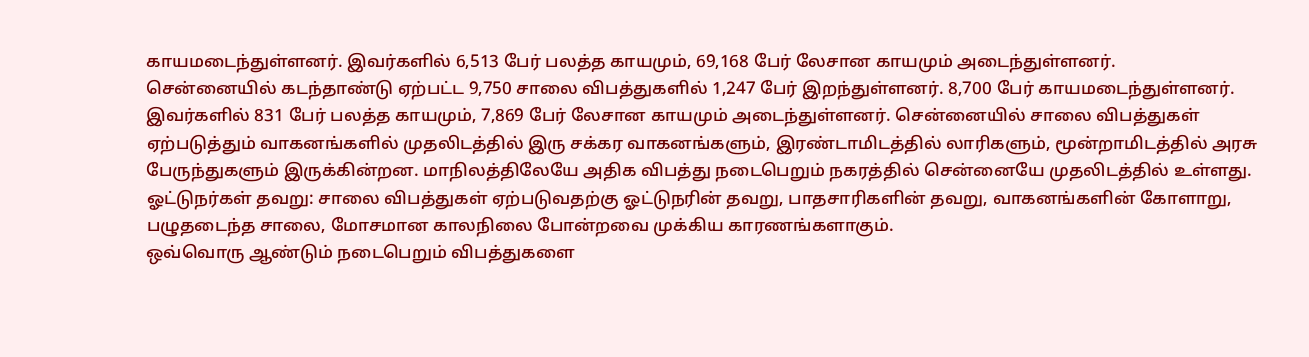காயமடைந்துள்ளனர். இவர்களில் 6,513 பேர் பலத்த காயமும், 69,168 பேர் லேசான காயமும் அடைந்துள்ளனர்.
சென்னையில் கடந்தாண்டு ஏற்பட்ட 9,750 சாலை விபத்துகளில் 1,247 பேர் இறந்துள்ளனர். 8,700 பேர் காயமடைந்துள்ளனர். இவர்களில் 831 பேர் பலத்த காயமும், 7,869 பேர் லேசான காயமும் அடைந்துள்ளனர். சென்னையில் சாலை விபத்துகள் ஏற்படுத்தும் வாகனங்களில் முதலிடத்தில் இரு சக்கர வாகனங்களும், இரண்டாமிடத்தில் லாரிகளும், மூன்றாமிடத்தில் அரசு பேருந்துகளும் இருக்கின்றன. மாநிலத்திலேயே அதிக விபத்து நடைபெறும் நகரத்தில் சென்னையே முதலிடத்தில் உள்ளது.
ஓட்டுநர்கள் தவறு: சாலை விபத்துகள் ஏற்படுவதற்கு ஓட்டுநரின் தவறு, பாதசாரிகளின் தவறு, வாகனங்களின் கோளாறு, பழுதடைந்த சாலை, மோசமான காலநிலை போன்றவை முக்கிய காரணங்களாகும்.
ஒவ்வொரு ஆண்டும் நடைபெறும் விபத்துகளை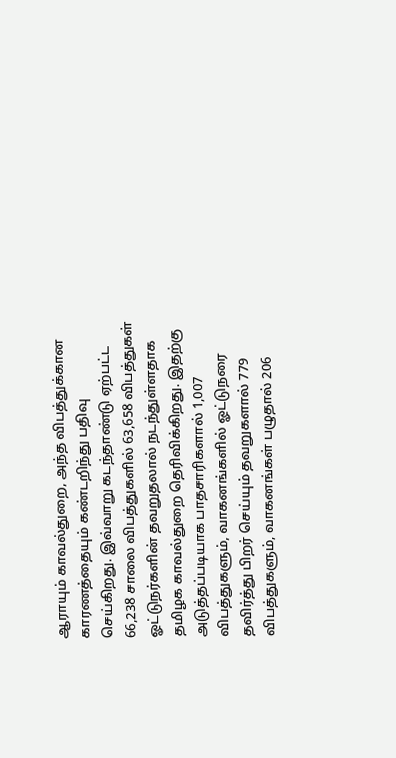ஆராயும் காவல்துறை, அந்த விபத்துக்கான காரணத்தையும் கண்டறிந்து பதிவு செய்கிறது. இவ்வாறு கடந்தாண்டு ஏற்பட்ட 66,238 சாலை விபத்துகளில் 63,658 விபத்துகள் ஓட்டுநர்களின் தவறுதலால் நடந்துள்ளதாக தமிழக காவல்துறை தெரிவிக்கிறது. இதற்கு அடுத்தப்படியாக பாதசாரிகளால் 1,007 விபத்துகளும், வாகனங்களில் ஓட்டுநரை தவிர்த்து பிறர் செய்யும் தவறுகளால் 779 விபத்துகளும், வாகனங்கள் பழுதால் 206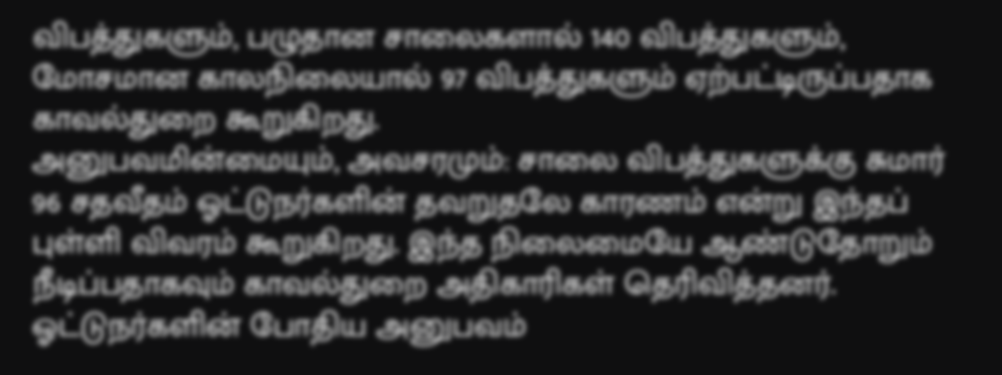விபத்துகளும், பழுதான சாலைகளால் 140 விபத்துகளும், மோசமான காலநிலையால் 97 விபத்துகளும் ஏற்பட்டிருப்பதாக காவல்துறை கூறுகிறது.
அனுபவமின்மையும், அவசரமும்: சாலை விபத்துகளுக்கு சுமார் 96 சதவீதம் ஓட்டுநர்களின் தவறுதலே காரணம் என்று இந்தப் புள்ளி விவரம் கூறுகிறது. இந்த நிலைமையே ஆண்டுதோறும் நீடிப்பதாகவும் காவல்துறை அதிகாரிகள் தெரிவித்தனர். ஓட்டுநர்களின் போதிய அனுபவம்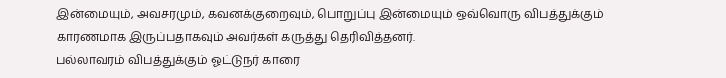இன்மையும், அவசரமும், கவனக்குறைவும், பொறுப்பு இன்மையும் ஒவ்வொரு விபத்துக்கும் காரணமாக இருப்பதாகவும் அவர்கள் கருத்து தெரிவித்தனர்.
பல்லாவரம் விபத்துக்கும் ஓட்டுநர் காரை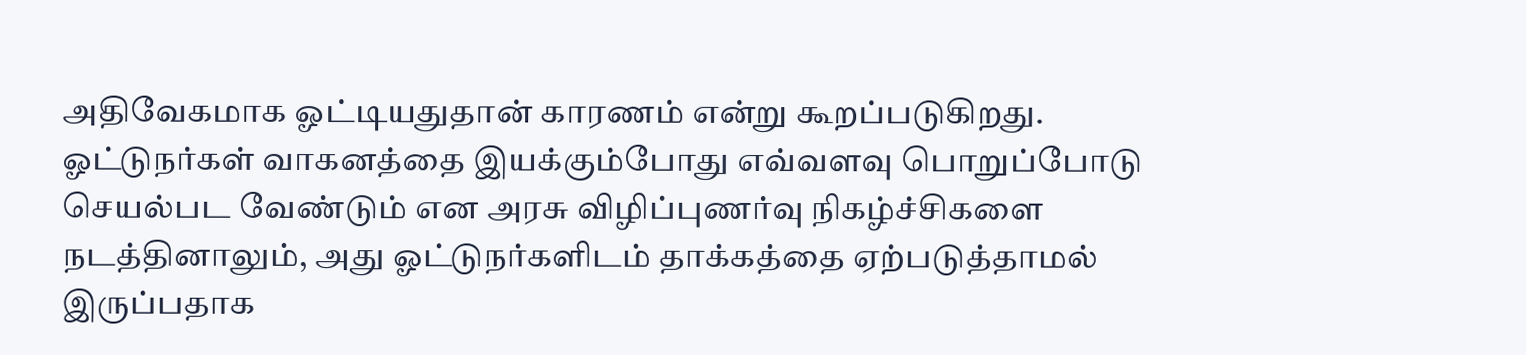அதிவேகமாக ஓட்டியதுதான் காரணம் என்று கூறப்படுகிறது. ஓட்டுநர்கள் வாகனத்தை இயக்கும்போது எவ்வளவு பொறுப்போடு செயல்பட வேண்டும் என அரசு விழிப்புணர்வு நிகழ்ச்சிகளை நடத்தினாலும், அது ஓட்டுநர்களிடம் தாக்கத்தை ஏற்படுத்தாமல் இருப்பதாக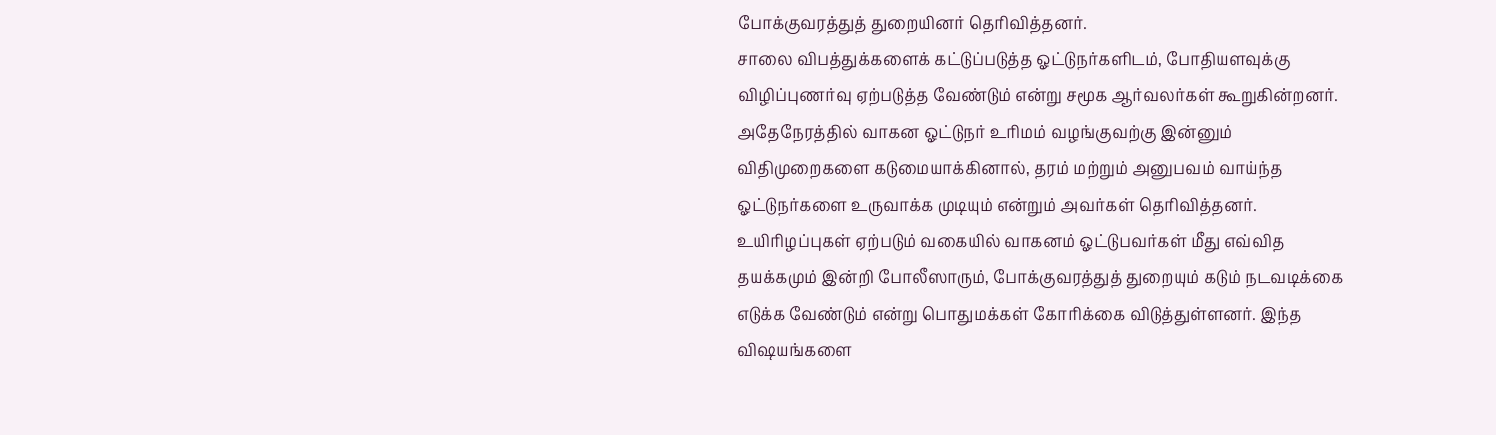போக்குவரத்துத் துறையினர் தெரிவித்தனர்.
சாலை விபத்துக்களைக் கட்டுப்படுத்த ஓட்டுநர்களிடம், போதியளவுக்கு விழிப்புணர்வு ஏற்படுத்த வேண்டும் என்று சமூக ஆர்வலர்கள் கூறுகின்றனர். அதேநேரத்தில் வாகன ஓட்டுநர் உரிமம் வழங்குவற்கு இன்னும் விதிமுறைகளை கடுமையாக்கினால், தரம் மற்றும் அனுபவம் வாய்ந்த ஓட்டுநர்களை உருவாக்க முடியும் என்றும் அவர்கள் தெரிவித்தனர்.
உயிரிழப்புகள் ஏற்படும் வகையில் வாகனம் ஓட்டுபவர்கள் மீது எவ்வித தயக்கமும் இன்றி போலீஸாரும், போக்குவரத்துத் துறையும் கடும் நடவடிக்கை எடுக்க வேண்டும் என்று பொதுமக்கள் கோரிக்கை விடுத்துள்ளனர். இந்த விஷயங்களை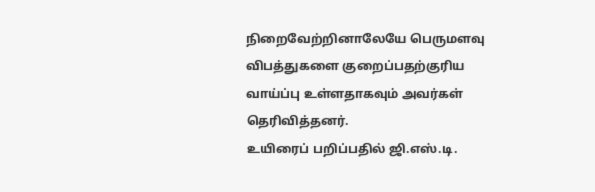நிறைவேற்றினாலேயே பெருமளவு விபத்துகளை குறைப்பதற்குரிய வாய்ப்பு உள்ளதாகவும் அவர்கள் தெரிவித்தனர்.
உயிரைப் பறிப்பதில் ஜி.எஸ்.டி.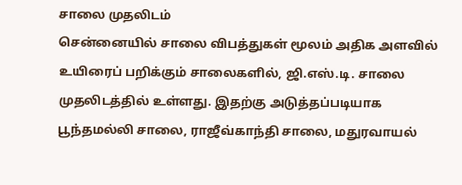சாலை முதலிடம்
சென்னையில் சாலை விபத்துகள் மூலம் அதிக அளவில் உயிரைப் பறிக்கும் சாலைகளில், ஜி.எஸ்.டி. சாலை முதலிடத்தில் உள்ளது. இதற்கு அடுத்தப்படியாக பூந்தமல்லி சாலை, ராஜீவ்காந்தி சாலை, மதுரவாயல்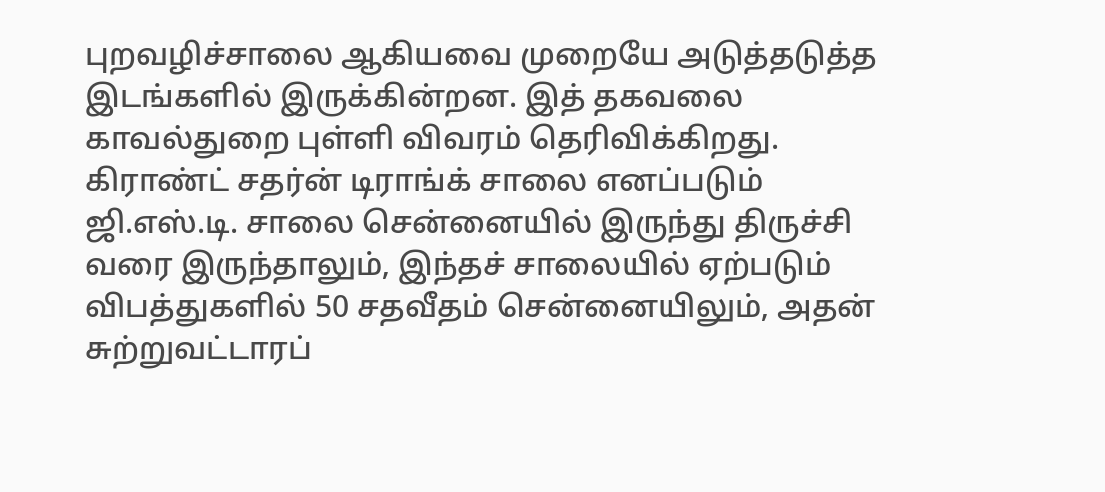புறவழிச்சாலை ஆகியவை முறையே அடுத்தடுத்த இடங்களில் இருக்கின்றன. இத் தகவலை காவல்துறை புள்ளி விவரம் தெரிவிக்கிறது.
கிராண்ட் சதர்ன் டிராங்க் சாலை எனப்படும் ஜி.எஸ்.டி. சாலை சென்னையில் இருந்து திருச்சி வரை இருந்தாலும், இந்தச் சாலையில் ஏற்படும் விபத்துகளில் 50 சதவீதம் சென்னையிலும், அதன் சுற்றுவட்டாரப்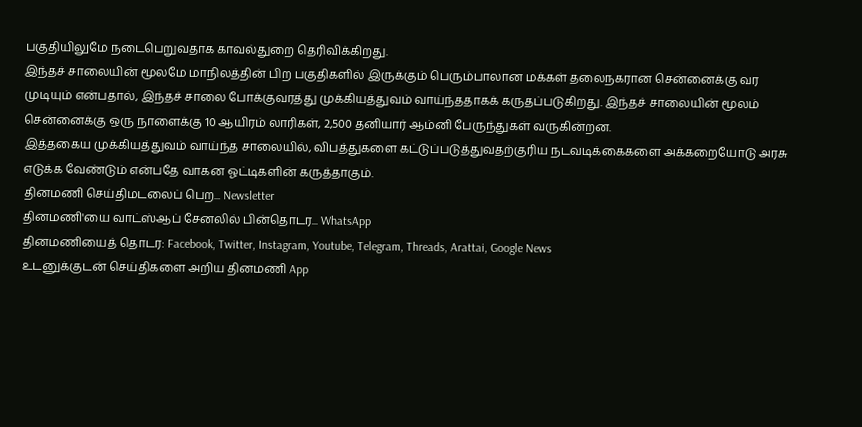பகுதியிலுமே நடைபெறுவதாக காவல்துறை தெரிவிக்கிறது.
இந்தச் சாலையின் மூலமே மாநிலத்தின் பிற பகுதிகளில் இருக்கும் பெரும்பாலான மக்கள் தலைநகரான சென்னைக்கு வர முடியும் என்பதால், இந்தச் சாலை போக்குவரத்து முக்கியத்துவம் வாய்ந்ததாகக் கருதப்படுகிறது. இந்தச் சாலையின் மூலம் சென்னைக்கு ஒரு நாளைக்கு 10 ஆயிரம் லாரிகள், 2,500 தனியார் ஆம்னி பேருந்துகள் வருகின்றன.
இத்தகைய முக்கியத்துவம் வாய்ந்த சாலையில், விபத்துகளை கட்டுப்படுத்துவதற்குரிய நடவடிக்கைகளை அக்கறையோடு அரசு எடுக்க வேண்டும் என்பதே வாகன ஓட்டிகளின் கருத்தாகும்.
தினமணி செய்திமடலைப் பெற... Newsletter
தினமணி'யை வாட்ஸ்ஆப் சேனலில் பின்தொடர... WhatsApp
தினமணியைத் தொடர: Facebook, Twitter, Instagram, Youtube, Telegram, Threads, Arattai, Google News
உடனுக்குடன் செய்திகளை அறிய தினமணி App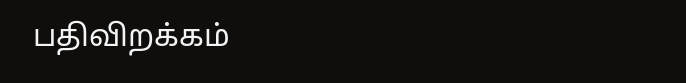பதிவிறக்கம்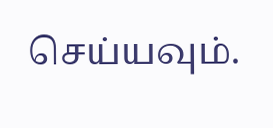செய்யவும்.